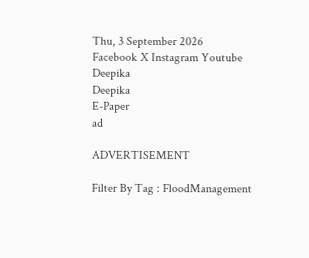Thu, 3 September 2026
Facebook X Instagram Youtube
Deepika
Deepika
E-Paper
ad

ADVERTISEMENT

Filter By Tag : FloodManagement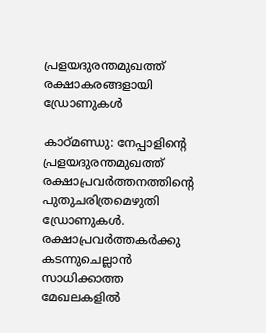പ്രളയദുരന്തമുഖത്ത് രക്ഷാകരങ്ങളായി ഡ്രോണുകൾ

കാഠ്മണ്ഡു: നേപ്പാളിന്‍റെ പ്രളയദുരന്തമുഖത്ത് രക്ഷാപ്രവർത്തനത്തിന്‍റെ പുതുചരിത്രമെഴുതി ഡ്രോണുകൾ. രക്ഷാപ്രവർത്തകർക്കു കടന്നുചെല്ലാൻ സാധിക്കാത്ത മേഖലകളിൽ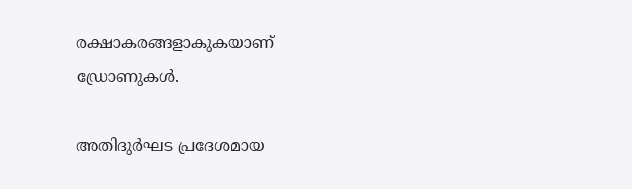രക്ഷാകരങ്ങളാകുകയാണ് ഡ്രോണുകൾ.

അതിദുർഘട പ്രദേശമായ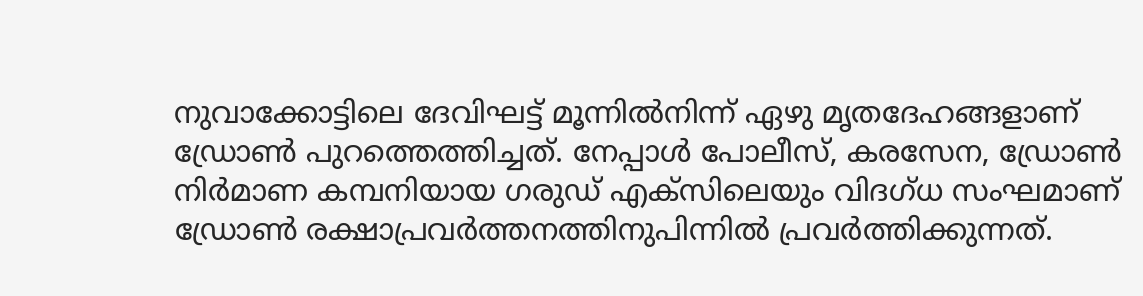നുവാക്കോട്ടിലെ ദേവിഘട്ട് മൂന്നിൽനിന്ന് ഏഴു മൃതദേഹങ്ങളാണ് ഡ്രോൺ പുറത്തെത്തിച്ചത്. നേപ്പാൾ പോലീസ്, കരസേന, ഡ്രോൺ നിർമാണ കമ്പനിയായ ഗരുഡ് എക്സിലെയും വിദഗ്ധ സംഘമാണ് ഡ്രോൺ രക്ഷാപ്രവർത്തനത്തിനുപിന്നിൽ പ്രവർത്തിക്കുന്നത്.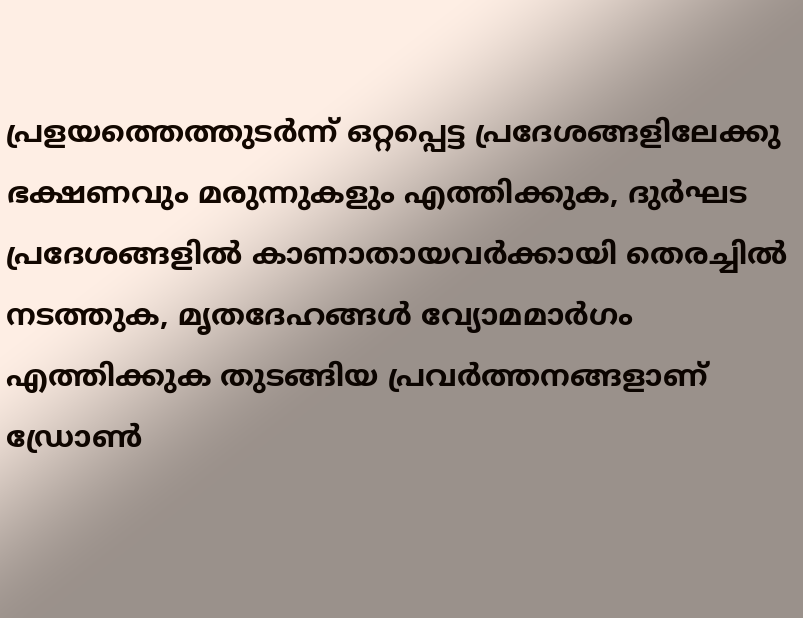പ്രളയത്തെത്തുടർന്ന് ഒറ്റപ്പെട്ട പ്രദേശങ്ങളിലേക്കു ഭക്ഷണവും മരുന്നുകളും എത്തിക്കുക, ദുർഘട പ്രദേശങ്ങളിൽ കാണാതായവർക്കായി തെരച്ചിൽ നടത്തുക, മൃതദേഹങ്ങൾ വ്യോമമാർഗം എത്തിക്കുക തുടങ്ങിയ പ്രവർത്തനങ്ങളാണ് ഡ്രോൺ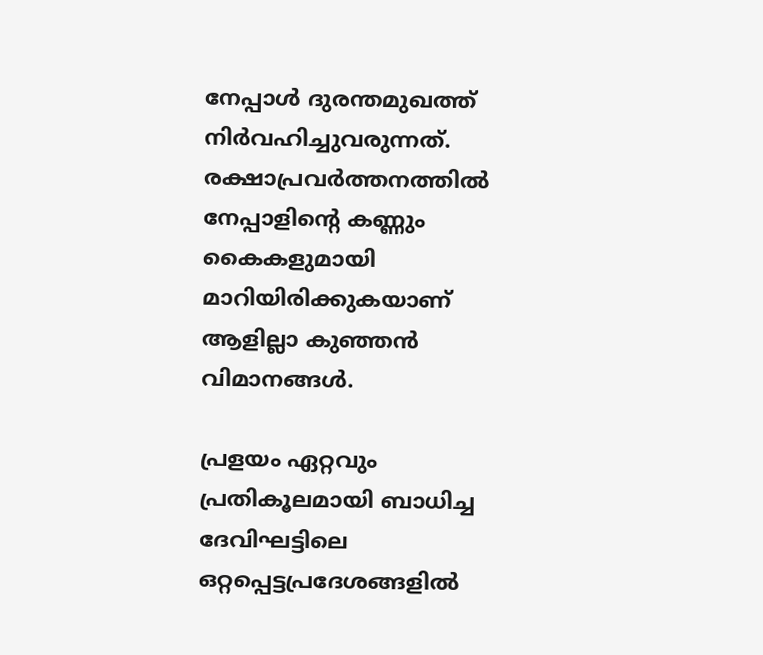നേപ്പാൾ ദുരന്തമുഖത്ത് നിർവഹിച്ചുവരുന്നത്. രക്ഷാപ്രവർത്തനത്തിൽ നേപ്പാളിന്‍റെ കണ്ണും കൈകളുമായി മാറിയിരിക്കുകയാണ് ആളില്ലാ കുഞ്ഞൻ വിമാനങ്ങൾ.

പ്രളയം ഏറ്റവും പ്രതികൂലമായി ബാധിച്ച ദേവിഘട്ടിലെ ഒറ്റപ്പെട്ടപ്രദേശങ്ങളിൽ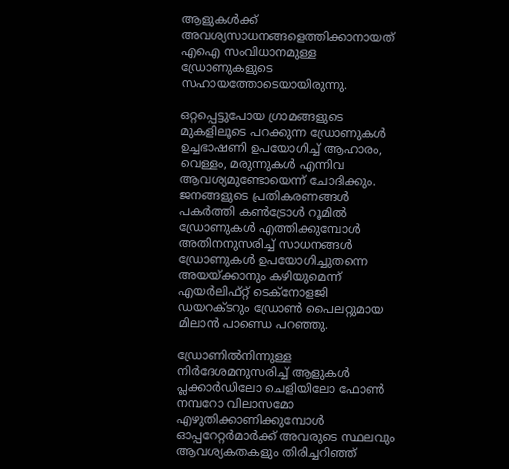ആളുകൾക്ക് അവശ്യസാധനങ്ങളെത്തിക്കാനായത് എഐ സംവിധാനമുള്ള ഡ്രോണുകളുടെ സഹായത്തോടെയായിരുന്നു.

ഒറ്റപ്പെട്ടുപോയ ഗ്രാമങ്ങളുടെ മുകളിലൂടെ പറക്കുന്ന ഡ്രോണുകൾ ഉച്ചഭാഷണി ഉപയോഗിച്ച് ആഹാരം, വെള്ളം, മരുന്നുകൾ എന്നിവ ആവശ്യമുണ്ടോയെന്ന് ചോദിക്കും. ജനങ്ങളുടെ പ്രതികരണങ്ങൾ പകർത്തി കൺട്രോൾ റൂമിൽ ഡ്രോണുകൾ എത്തിക്കുമ്പോൾ അതിനനുസരിച്ച് സാധനങ്ങൾ ഡ്രോണുകൾ ഉപയോഗിച്ചുതന്നെ അയയ്ക്കാനും കഴിയുമെന്ന് എയർലിഫ്റ്റ് ടെക്നോളജി ഡയറക്ടറും ഡ്രോൺ പൈലറ്റുമായ മിലാൻ പാണ്ഡെ പറഞ്ഞു.

ഡ്രോണിൽനിന്നുള്ള നിർദേശമനുസരിച്ച് ആളുകൾ പ്ലക്കാർഡിലോ ചെളിയിലോ ഫോൺ നമ്പറോ വിലാസമോ എഴുതിക്കാണിക്കുമ്പോൾ ഓപ്പറേറ്റർമാർക്ക് അവരുടെ സ്ഥലവും ആവശ്യകതകളും തിരിച്ചറിഞ്ഞ്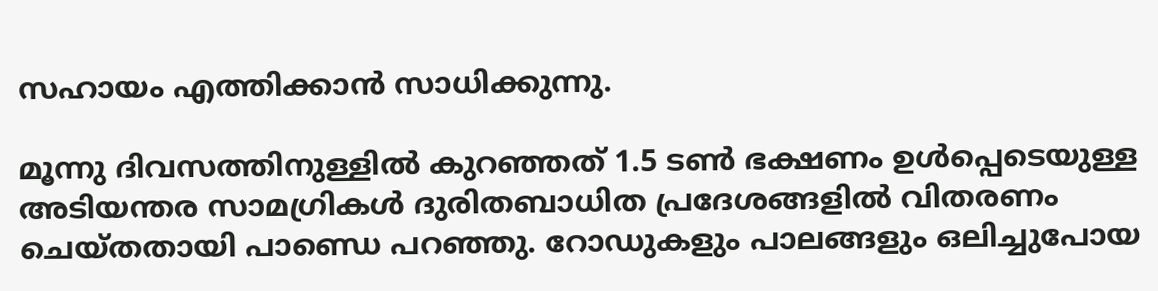സഹായം എത്തിക്കാൻ സാധിക്കുന്നു.

മൂന്നു ദിവസത്തിനുള്ളിൽ കുറഞ്ഞത് 1.5 ടൺ ഭക്ഷണം ഉൾപ്പെടെയുള്ള അടിയന്തര സാമഗ്രികൾ ദുരിതബാധിത പ്രദേശങ്ങളിൽ വിതരണം ചെയ്തതായി പാണ്ഡെ പറഞ്ഞു. റോഡുകളും പാലങ്ങളും ഒലിച്ചുപോയ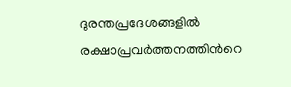ദുരന്തപ്രദേശങ്ങളിൽ രക്ഷാപ്രവർത്തനത്തിന്‍റെ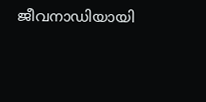ജീവനാഡിയായി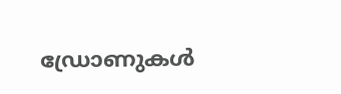ഡ്രോണുകൾ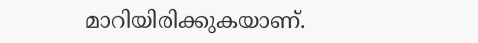മാറിയിരിക്കുകയാണ്.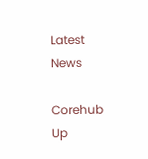Latest News

Corehub Up